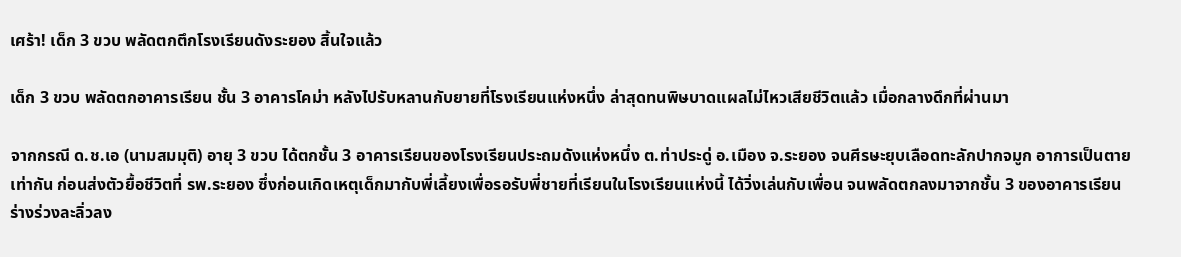เศร้า! เด็ก 3 ขวบ พลัดตกตึกโรงเรียนดังระยอง สิ้นใจแล้ว

เด็ก 3 ขวบ พลัดตกอาคารเรียน ชั้น 3 อาคารโคม่า หลังไปรับหลานกับยายที่โรงเรียนแห่งหนึ่ง ล่าสุดทนพิษบาดแผลไม่ไหวเสียชีวิตแล้ว เมื่อกลางดึกที่ผ่านมา

จากกรณี ด.ช.เอ (นามสมมุติ) อายุ 3 ขวบ ได้ตกชั้น 3 อาคารเรียนของโรงเรียนประถมดังแห่งหนึ่ง ต.ท่าประดู่ อ.เมือง จ.ระยอง จนศีรษะยุบเลือดทะลักปากจมูก อาการเป็นตายเท่ากัน ก่อนส่งตัวยื้อชีวิตที่ รพ.ระยอง ซึ่งก่อนเกิดเหตุเด็กมากับพี่เลี้ยงเพื่อรอรับพี่ชายที่เรียนในโรงเรียนแห่งนี้ ได้วิ่งเล่นกับเพื่อน จนพลัดตกลงมาจากชั้น 3 ของอาคารเรียน ร่างร่วงละลิ่วลง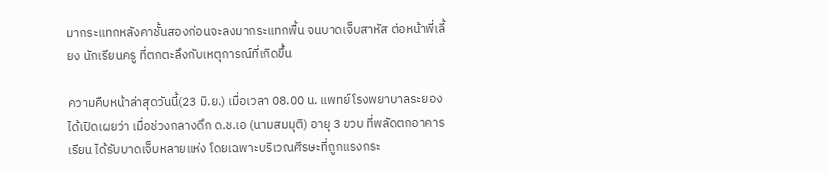มากระแทกหลังคาชั้นสองก่อนจะลงมากระแทกพื้น จนบาดเจ็บสาหัส ต่อหน้าพี่เลี้ยง นักเรียนครู ที่ตกตะลึงกับเหตุการณ์ที่เกิดขึ้น

ความคืบหน้าล่าสุดวันนี้(23 มิ.ย.) เมื่อเวลา 08.00 น. แพทย์โรงพยาบาลระยอง ได้เปิดเผยว่า เมื่อช่วงกลางดึก ด.ช.เอ (นามสมมุติ) อายุ 3 ขวบ ที่พลัดตกอาคารเรียน ได้รับบาดเจ็บหลายแห่ง โดยเฉพาะบริเวณศีรษะที่ถูกแรงกระ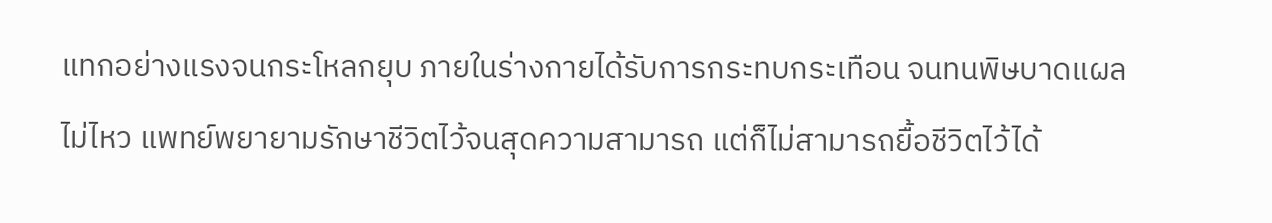แทกอย่างแรงจนกระโหลกยุบ ภายในร่างกายได้รับการกระทบกระเทือน จนทนพิษบาดแผลไม่ไหว แพทย์พยายามรักษาชีวิตไว้จนสุดความสามารถ แต่ก็ไม่สามารถยื้อชีวิตไว้ได้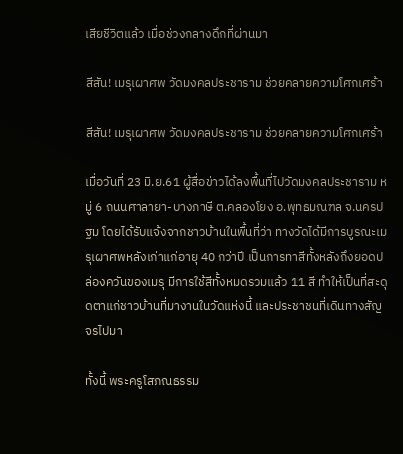เสียชีวิตแล้ว เมื่อช่วงกลางดึกที่ผ่านมา

สีสัน! เมรุเผาศพ วัดมงคลประชาราม ช่วยคลายความโศกเศร้า

สีสัน! เมรุเผาศพ วัดมงคลประชาราม ช่วยคลายความโศกเศร้า

เมื่อวันที่ 23 มิ.ย.61 ผู้สื่อข่าวได้ลงพื้นที่ไปวัดมงคลประชาราม หมู่ 6 ถนนศาลายา-บางภาษี ต.คลองโยง อ.พุทธมณฑล จ.นครปฐม โดยได้รับแจ้งจากชาวบ้านในพื้นที่ว่า ทางวัดได้มีการบูรณะเมรุเผาศพหลังเก่าแก่อายุ 40 กว่าปี เป็นการทาสีทั้งหลังถึงยอดปล่องควันของเมรุ มีการใช้สีทั้งหมดรวมแล้ว 11 สี ทำให้เป็นที่สะดุดตาแก่ชาวบ้านที่มางานในวัดแห่งนี้ และประชาชนที่เดินทางสัญจรไปมา

ทั้งนี้ พระครูโสภณธรรม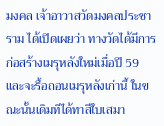มงคล เจ้าอาวาสวัดมงคลประชาราม ได้เปิดเผยว่า ทางวัดได้มีการก่อสร้างเมรุหลังใหม่เมื่อปี 59 และจะรื้อถอนเมรุหลังเก่านี้ ในขณะนั้นเดิมทีได้ทาสีใบเสมา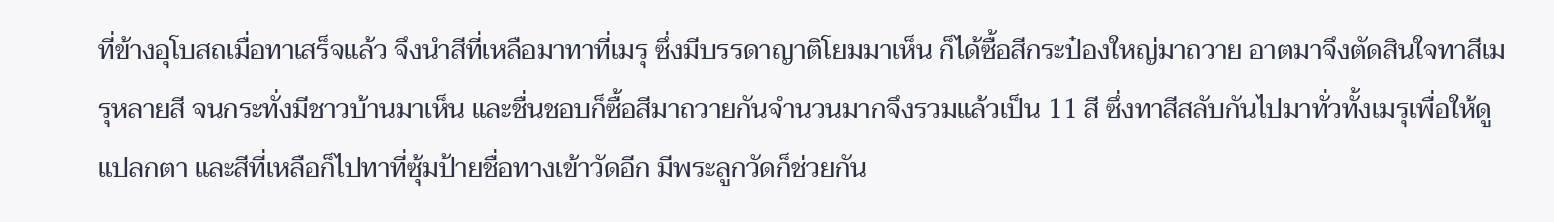ที่ข้างอุโบสถเมื่อทาเสร็จแล้ว จึงนำสีที่เหลือมาทาที่เมรุ ซึ่งมีบรรดาญาติโยมมาเห็น ก็ได้ซื้อสีกระป๋องใหญ่มาถวาย อาตมาจึงตัดสินใจทาสีเมรุหลายสี จนกระทั่งมีชาวบ้านมาเห็น และชื่นชอบก็ซื้อสีมาถวายกันจำนวนมากจึงรวมแล้วเป็น 11 สี ซึ่งทาสีสลับกันไปมาทั่วทั้งเมรุเพื่อให้ดูแปลกตา และสีที่เหลือก็ไปทาที่ซุ้มป้ายชื่อทางเข้าวัดอีก มีพระลูกวัดก็ช่วยกัน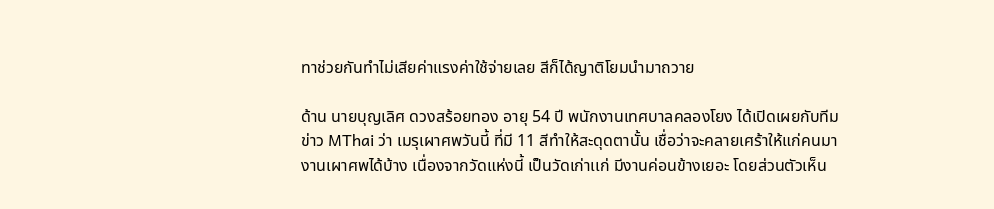ทาช่วยกันทำไม่เสียค่าแรงค่าใช้จ่ายเลย สีก็ได้ญาติโยมนำมาถวาย

ด้าน นายบุญเลิศ ดวงสร้อยทอง อายุ 54 ปี พนักงานเทศบาลคลองโยง ได้เปิดเผยกับทีมข่าว MThai ว่า เมรุเผาศพวันนี้ ที่มี 11 สีทำให้สะดุดตานั้น เชื่อว่าจะคลายเศร้าให้แก่คนมางานเผาศพได้บ้าง เนื่องจากวัดแห่งนี้ เป็นวัดเก่าเเก่ มีงานค่อนข้างเยอะ โดยส่วนตัวเห็น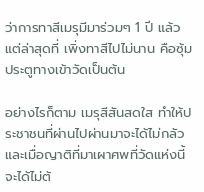ว่าการทาสีเมรุมีมาร่วมๆ 1 ปี แล้วแต่ล่าสุดที่ เพิ่งทาสีไปไม่นาน คือซุ้มประตูทางเข้าวัดเป็นต้น

อย่างไรก็ตาม เมรุสีสันสดใส ทำให้ประชาชนที่ผ่านไปผ่านมาจะได้ไม่กลัว และเมื่อญาติที่มาเผาศพที่วัดแห่งนี้ จะได้ไม่ต้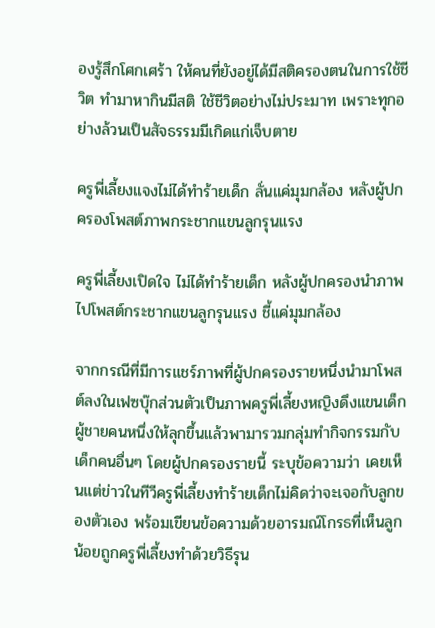องรู้สึกโศกเศร้า ให้คนที่ยังอยู่ได้มีสติครองตนในการใช้ชีวิต ทำมาหากินมีสติ ใช้ชีวิตอย่างไม่ประมาท เพราะทุกอย่างล้วนเป็นสัจธรรมมีเกิดแก่เจ็บตาย

ครูพี่เลี้ยงแจงไม่ได้ทำร้ายเด็ก ลั่นแค่มุมกล้อง หลังผู้ปกครองโพสต์ภาพกระชากแขนลูกรุนแรง

ครูพี่เลี้ยงเปิดใจ ไม่ได้ทำร้ายเด็ก หลังผู้ปกครองนำภาพไปโพสต์กระชากแขนลูกรุนแรง ชี้แค่มุมกล้อง

จากกรณีที่มีการแชร์ภาพที่ผู้ปกครองรายหนึ่งนำมาโพสต์ลงในเฟซบุ๊กส่วนตัวเป็นภาพครูพี่เลี้ยงหญิงดึงแขนเด็กผู้ชายคนหนึ่งให้ลุกขึ้นแล้วพามารวมกลุ่มทำกิจกรรมกับเด็กคนอื่นๆ โดยผู้ปกครองรายนี้ ระบุข้อความว่า เคยเห็นแต่ข่าวในทีวีครูพี่เลี้ยงทำร้ายเด็กไม่คิดว่าจะเจอกับลูกของตัวเอง พร้อมเขียนข้อความด้วยอารมณ์โกรธที่เห็นลูกน้อยถูกครูพี่เลี้ยงทำด้วยวิธีรุน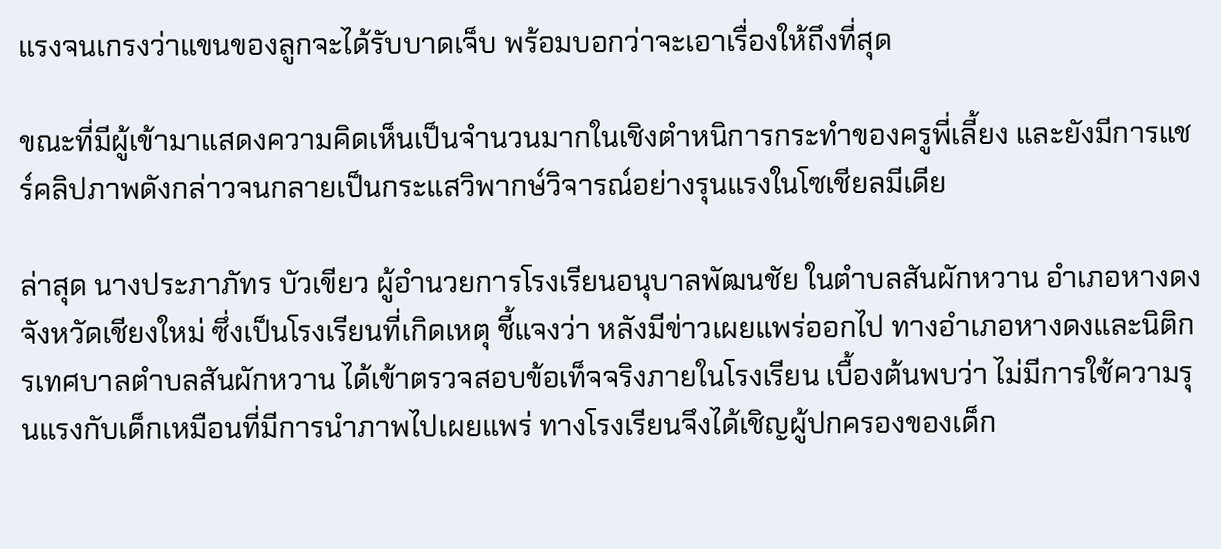แรงจนเกรงว่าแขนของลูกจะได้รับบาดเจ็บ พร้อมบอกว่าจะเอาเรื่องให้ถึงที่สุด

ขณะที่มีผู้เข้ามาแสดงความคิดเห็นเป็นจำนวนมากในเชิงตำหนิการกระทำของครูพี่เลี้ยง และยังมีการแชร์คลิปภาพดังกล่าวจนกลายเป็นกระแสวิพากษ์วิจารณ์อย่างรุนแรงในโซเชียลมีเดีย

ล่าสุด นางประภาภัทร บัวเขียว ผู้อำนวยการโรงเรียนอนุบาลพัฒนชัย ในตำบลสันผักหวาน อำเภอหางดง จังหวัดเชียงใหม่ ซึ่งเป็นโรงเรียนที่เกิดเหตุ ชี้แจงว่า หลังมีข่าวเผยแพร่ออกไป ทางอำเภอหางดงและนิติกรเทศบาลตำบลสันผักหวาน ได้เข้าตรวจสอบข้อเท็จจริงภายในโรงเรียน เบื้องต้นพบว่า ไม่มีการใช้ความรุนแรงกับเด็กเหมือนที่มีการนำภาพไปเผยแพร่ ทางโรงเรียนจึงได้เชิญผู้ปกครองของเด็ก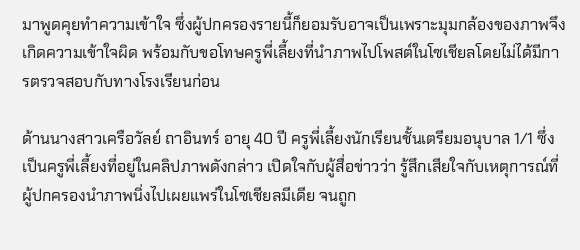มาพูดคุยทำความเข้าใจ ซึ่งผู้ปกครองรายนี้ก็ยอมรับอาจเป็นเพราะมุมกล้องของภาพจึงเกิดความเข้าใจผิด พร้อมกับขอโทษครูพี่เลี้ยงที่นำภาพไปโพสต์ในโซเชียลโดยไม่ได้มีการตรวจสอบกับทางโรงเรียนก่อน

ด้านนางสาวเครือวัลย์ ถาอินทร์ อายุ 40 ปี ครูพี่เลี้ยงนักเรียนชั้นเตรียมอนุบาล 1/1 ซึ่งเป็นครูพี่เลี้ยงที่อยู่ในคลิปภาพดังกล่าว เปิดใจกับผู้สื่อข่าวว่า รู้สึกเสียใจกับเหตุการณ์ที่ผู้ปกครองนำภาพนิ่งไปเผยแพร่ในโซเชียลมีเดีย จนถูก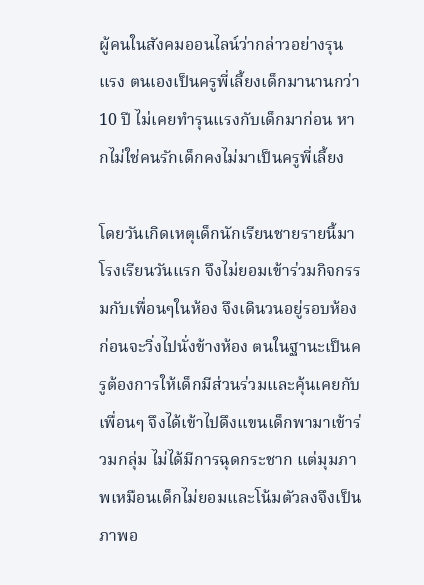ผู้คนในสังคมออนไลน์ว่ากล่าวอย่างรุนแรง ตนเองเป็นครูพี่เลี้ยงเด็กมานานกว่า 10 ปี ไม่เคยทำรุนแรงกับเด็กมาก่อน หากไม่ใช่คนรักเด็กคงไม่มาเป็นครูพี่เลี้ยง

โดยวันเกิดเหตุเด็กนักเรียนชายรายนี้มาโรงเรียนวันแรก จึงไม่ยอมเข้าร่วมกิจกรรมกับเพื่อนๆในห้อง จึงเดินวนอยู่รอบห้องก่อนจะวิ่งไปนั่งข้างห้อง ตนในฐานะเป็นครูต้องการให้เด็กมีส่วนร่วมและคุ้นเคยกับเพื่อนๆ จึงได้เข้าไปดึงแขนเด็กพามาเข้าร่วมกลุ่ม ไม่ได้มีการฉุดกระชาก แต่มุมภาพเหมือนเด็กไม่ยอมและโน้มตัวลงจึงเป็นภาพอ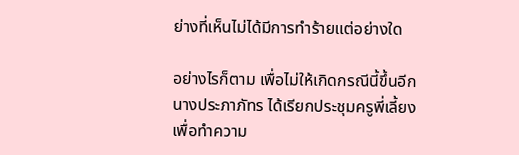ย่างที่เห็นไม่ได้มีการทำร้ายแต่อย่างใด

อย่างไรก็ตาม เพื่อไม่ให้เกิดกรณีนี้ขึ้นอีก นางประภาภัทร ได้เรียกประชุมครูพี่เลี้ยงเพื่อทำความ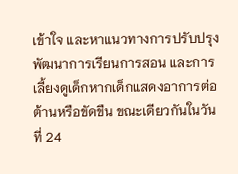เข้าใจ และหาแนวทางการปรับปรุงพัฒนาการเรียนการสอน และการเลี้ยงดูเด็กหากเด็กแสดงอาการต่อต้านหรือขัดขืน ขณะเดียวกันในวันที่ 24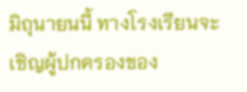มิถุนายนนี้ ทางโรงเรียนจะเชิญผู้ปกครองของ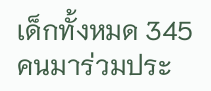เด็กทั้งหมด 345 คนมาร่วมประ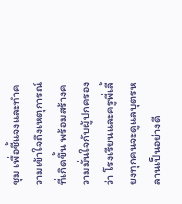ชุม เพื่อชี้แจงและทำความเข้าใจถึงเหตุการณ์ที่เกิดขึ้น พร้อมสร้างความมั่นใจกับผู้ปกครองว่า โรงเรียนและครูพี่เลี้ยงทุกคนจะดูแลบุตรหลานเป็นอย่างดี